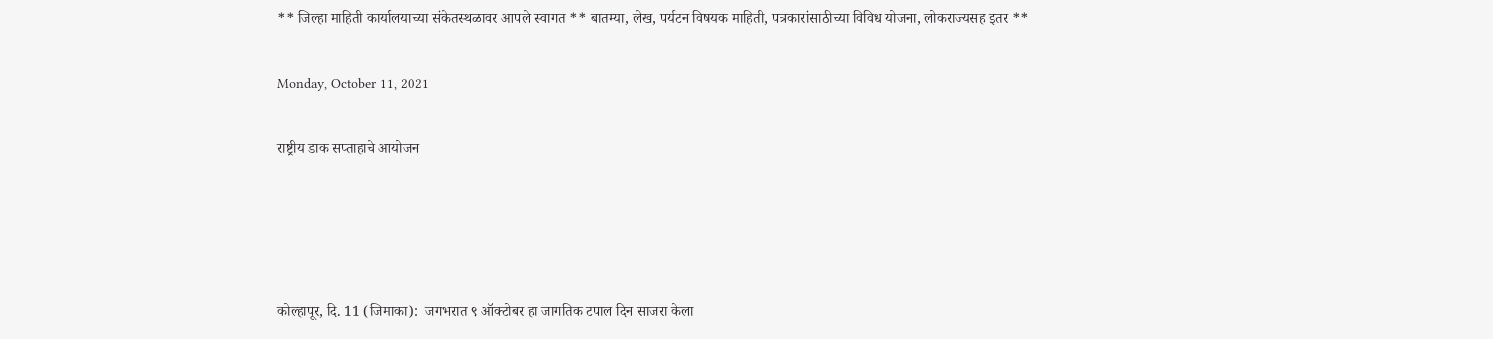** जिल्हा माहिती कार्यालयाच्या संकेतस्थळावर आपले स्वागत ** बातम्या, लेख, पर्यटन विषयक माहिती, पत्रकारांसाठीच्या विविध योजना, लोकराज्यसह इतर **

Monday, October 11, 2021

राष्ट्रीय डाक सप्ताहाचे आयोजन




कोल्हापूर, दि. 11 (जिमाका):  जगभरात ९ ऑक्टोबर हा जागतिक टपाल दिन साजरा केला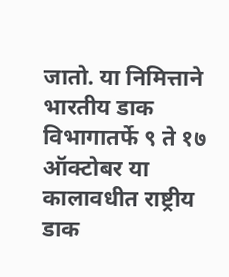जातो. या निमित्ताने भारतीय डाक विभागातर्फे ९ ते १७ ऑक्टोबर या कालावधीत राष्ट्रीय डाक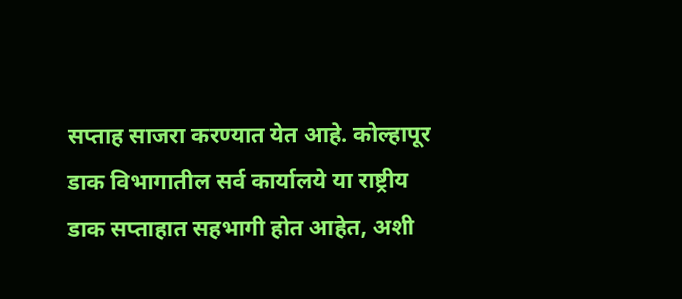सप्ताह साजरा करण्यात येत आहे. कोल्हापूर डाक विभागातील सर्व कार्यालये या राष्ट्रीय डाक सप्ताहात सहभागी होत आहेत, अशी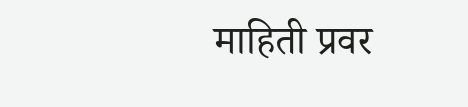माहिती प्रवर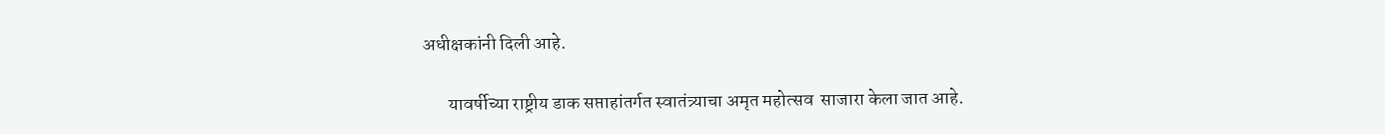अधीक्षकांनी दिली आहे.

       यावर्षीच्या राष्ट्रीय डाक सप्ताहांतर्गत स्वातंत्र्याचा अमृत महोत्सव  साजारा केला जात आहे.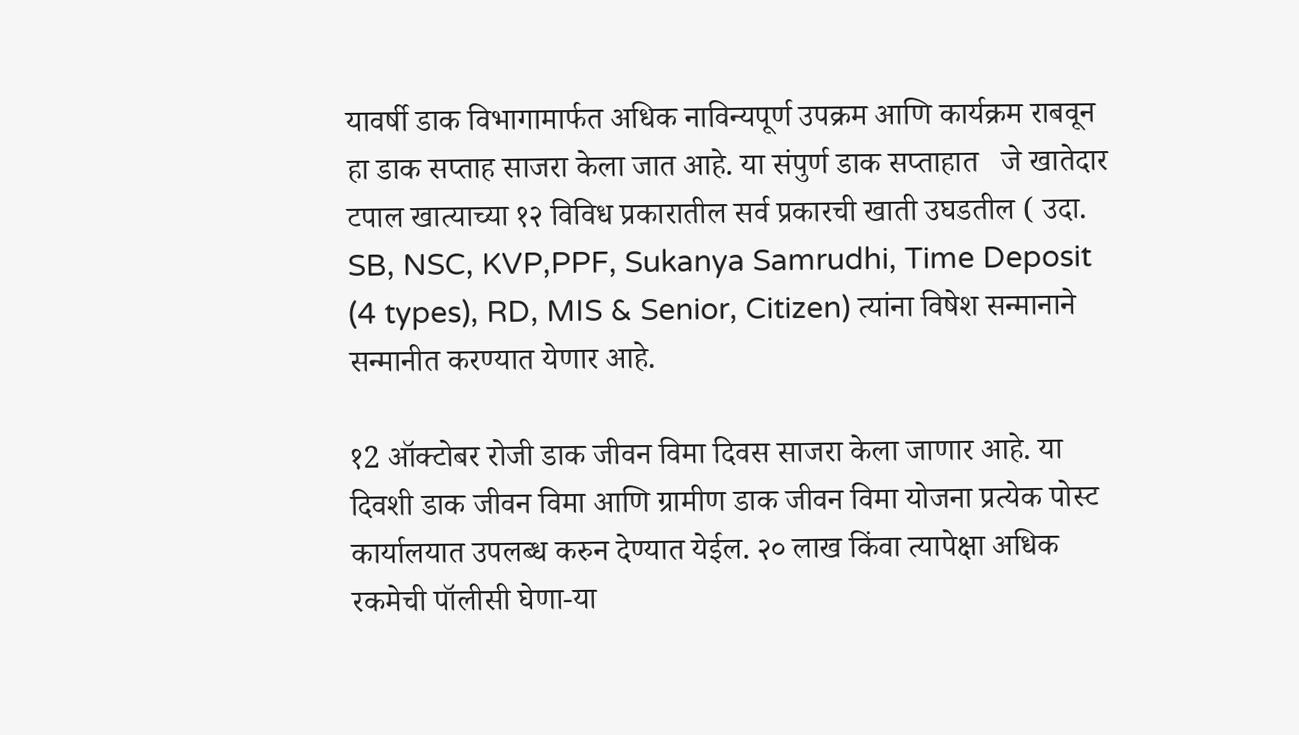यावर्षी डाक विभागामार्फत अधिक नाविन्यपूर्ण उपक्रम आणि कार्यक्रम राबवून हा डाक सप्ताह साजरा केला जात आहे. या संपुर्ण डाक सप्ताहात   जे खातेदार टपाल खात्याच्या १२ विविध प्रकारातील सर्व प्रकारची खाती उघडतील ( उदा. SB, NSC, KVP,PPF, Sukanya Samrudhi, Time Deposit (4 types), RD, MIS & Senior, Citizen) त्यांना विषेश सन्मानाने सन्मानीत करण्यात येणार आहे.

१2 ऑक्टोबर रोजी डाक जीवन विमा दिवस साजरा केला जाणार आहे. या दिवशी डाक जीवन विमा आणि ग्रामीण डाक जीवन विमा योजना प्रत्येक पोस्ट कार्यालयात उपलब्ध करुन देण्यात येईल. २० लाख किंवा त्यापेक्षा अधिक रकमेची पॉलीसी घेणा-या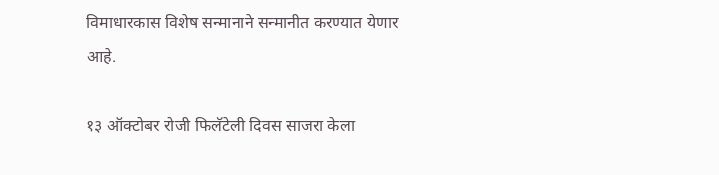विमाधारकास विशेष सन्मानाने सन्मानीत करण्यात येणार आहे.

१३ ऑक्टोबर रोजी फिलॅटेली दिवस साजरा केला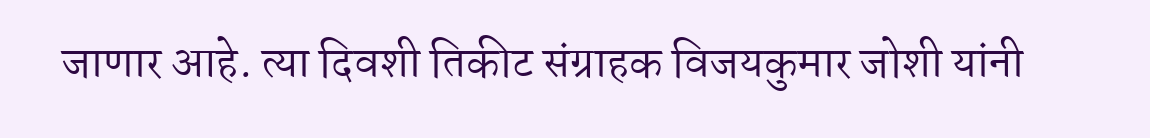जाणार आहे. त्या दिवशी तिकीट संग्राहक विजयकुमार जोशी यांनी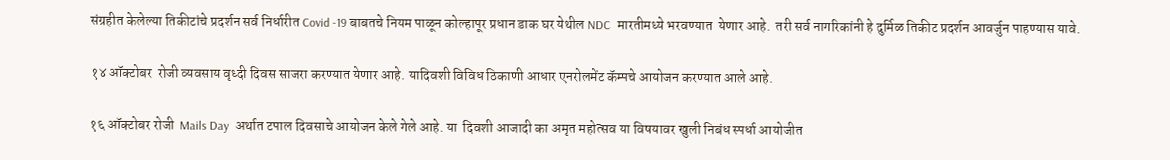संग्रहीत केलेल्या तिकीटांचे प्रदर्शन सर्व निर्धारीत Covid -19 बाबतचे नियम पाळून कोल्हापूर प्रधान डाक घर येथील NDC  मारतीमध्ये भरवण्यात  येणार आहे.  तरी सर्व नागरिकांनी हे दुर्मिळ तिकीट प्रदर्शन आवर्जुन पाहण्यास यावे.

१४ ऑक्टोबर  रोजी व्यवसाय वृध्दी दिवस साजरा करण्यात येणार आहे. यादिवशी विविध ठिकाणी आधार एनरोलमेंट कॅम्पचे आयोजन करण्यात आले आहे.

१६ ऑक्टोबर रोजी  Mails Day  अर्थात टपाल दिवसाचे आयोजन केले गेले आहे. या  दिवशी आजादी का अमृत महोत्सव या विषयावर खुली निबंध स्पर्धा आयोजीत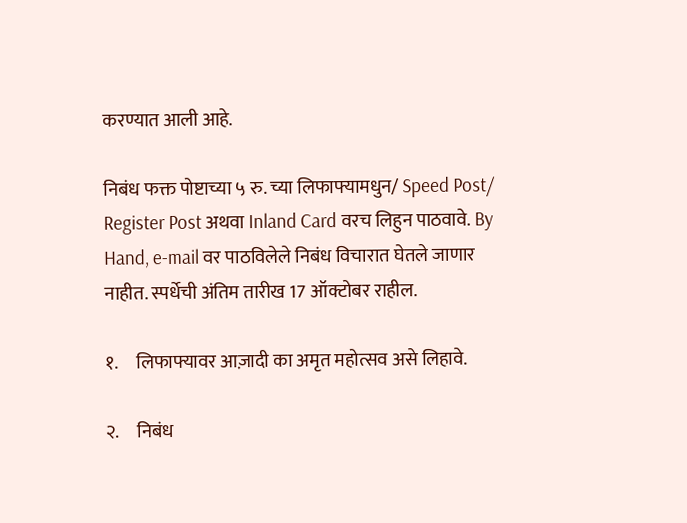करण्यात आली आहे.

निबंध फक्त पोष्टाच्या ५ रु. च्या लिफाफ्यामधुन/ Speed Post/ Register Post अथवा Inland Card वरच लिहुन पाठवावे. By Hand, e-mail वर पाठविलेले निबंध विचारात घेतले जाणार नाहीत. स्पर्धेची अंतिम तारीख 17 ऑक्टोबर राहील.

१.     लिफाफ्यावर आज़ादी का अमृत महोत्सव असे लिहावे.

२.     निबंध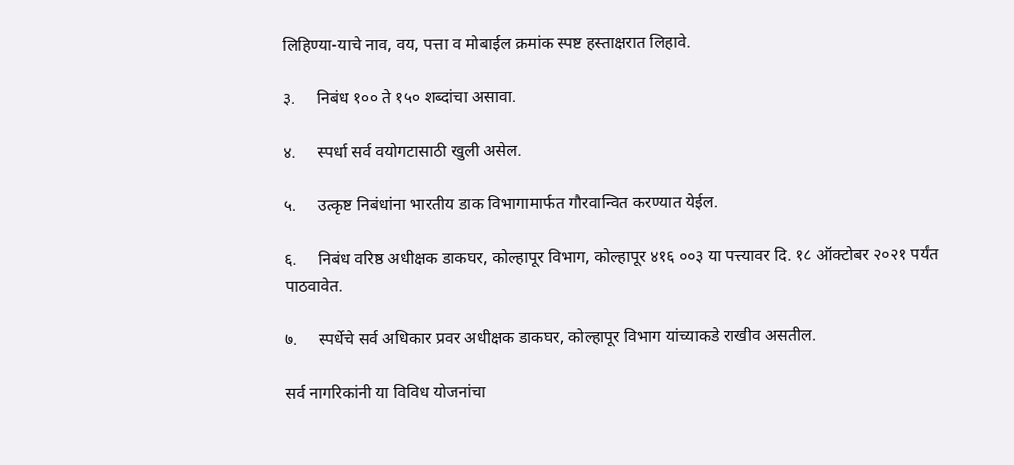लिहिण्या-याचे नाव, वय, पत्ता व मोबाईल क्रमांक स्पष्ट हस्ताक्षरात लिहावे.

३.     निबंध १०० ते १५० शब्दांचा असावा.

४.     स्पर्धा सर्व वयोगटासाठी खुली असेल.

५.     उत्कृष्ट निबंधांना भारतीय डाक विभागामार्फत गौरवान्व‍ित करण्यात येईल.

६.     निबंध वरिष्ठ अधीक्षक डाकघर, कोल्हापूर विभाग, कोल्हापूर ४१६ ००३ या पत्त्यावर दि. १८ ऑक्टोबर २०२१ पर्यंत पाठवावेत.

७.     स्पर्धेचे सर्व अधिकार प्रवर अधीक्षक डाकघर, कोल्हापूर विभाग यांच्याकडे राखीव असतील.

सर्व नागरिकांनी या विविध योजनांचा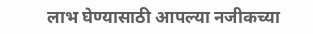लाभ घेण्यासाठी आपल्या नजीकच्या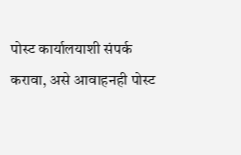पोस्ट कार्यालयाशी संपर्क करावा, असे आवाहनही पोस्ट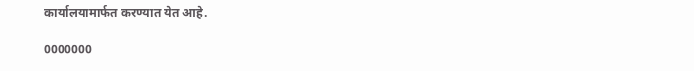कार्यालयामार्फत करण्यात येत आहे.

0000000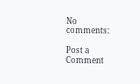No comments:

Post a Comment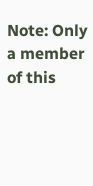Note: Only a member of this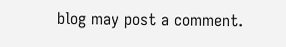blog may post a comment.